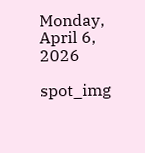Monday, April 6, 2026

spot_img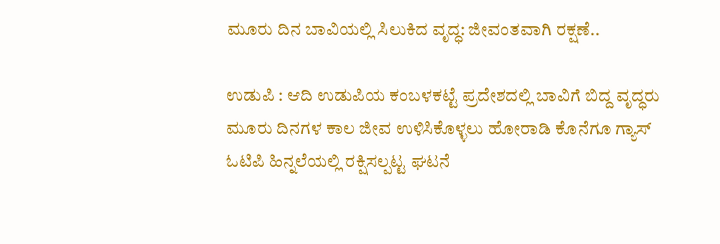ಮೂರು ದಿನ ಬಾವಿಯಲ್ಲಿ ಸಿಲುಕಿದ ವೃದ್ಧ: ಜೀವಂತವಾಗಿ ರಕ್ಷಣೆ..

ಉಡುಪಿ : ಆದಿ ಉಡುಪಿಯ ಕಂಬಳಕಟ್ಟೆ ಪ್ರದೇಶದಲ್ಲಿ ಬಾವಿಗೆ ಬಿದ್ದ ವೃದ್ಧರು ಮೂರು ದಿನಗಳ ಕಾಲ ಜೀವ ಉಳಿಸಿಕೊಳ್ಳಲು ಹೋರಾಡಿ ಕೊನೆಗೂ ಗ್ಯಾಸ್‌ ಓಟಿಪಿ ಹಿನ್ನಲೆಯಲ್ಲಿ ರಕ್ಷಿಸಲ್ಪಟ್ಟ ಘಟನೆ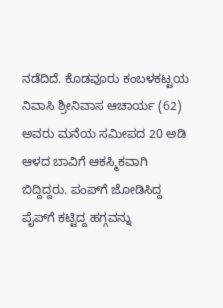ನಡೆದಿದೆ. ಕೊಡವೂರು ಕಂಬಳಕಟ್ಟಯ ನಿವಾಸಿ ಶ್ರೀನಿವಾಸ ಆಚಾರ್ಯ (62) ಅವರು ಮನೆಯ ಸಮೀಪದ 20 ಅಡಿ ಆಳದ ಬಾವಿಗೆ ಆಕಸ್ಮಿಕವಾಗಿ ಬಿದ್ದಿದ್ದರು. ಪಂಪ್‌ಗೆ ಜೋಡಿಸಿದ್ದ ಪೈಪ್‌ಗೆ ಕಟ್ಟಿದ್ದ ಹಗ್ಗವನ್ನು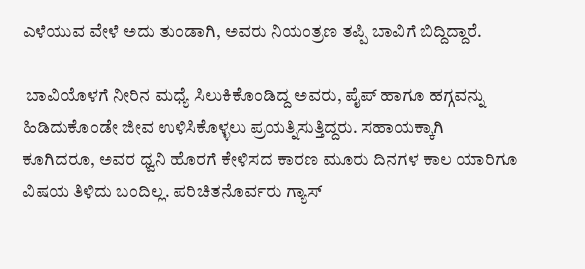ಎಳೆಯುವ ವೇಳೆ ಅದು ತುಂಡಾಗಿ, ಅವರು ನಿಯಂತ್ರಣ ತಪ್ಪಿ ಬಾವಿಗೆ ಬಿದ್ದಿದ್ದಾರೆ.

 ಬಾವಿಯೊಳಗೆ ನೀರಿನ ಮಧ್ಯೆ ಸಿಲುಕಿಕೊಂಡಿದ್ದ ಅವರು, ಪೈಪ್ ಹಾಗೂ ಹಗ್ಗವನ್ನು ಹಿಡಿದುಕೊಂಡೇ ಜೀವ ಉಳಿಸಿಕೊಳ್ಳಲು ಪ್ರಯತ್ನಿಸುತ್ತಿದ್ದರು. ಸಹಾಯಕ್ಕಾಗಿ ಕೂಗಿದರೂ, ಅವರ ಧ್ವನಿ ಹೊರಗೆ ಕೇಳಿಸದ ಕಾರಣ ಮೂರು ದಿನಗಳ ಕಾಲ ಯಾರಿಗೂ ವಿಷಯ ತಿಳಿದು ಬಂದಿಲ್ಲ. ಪರಿಚಿತನೊರ್ವರು ಗ್ಯಾಸ್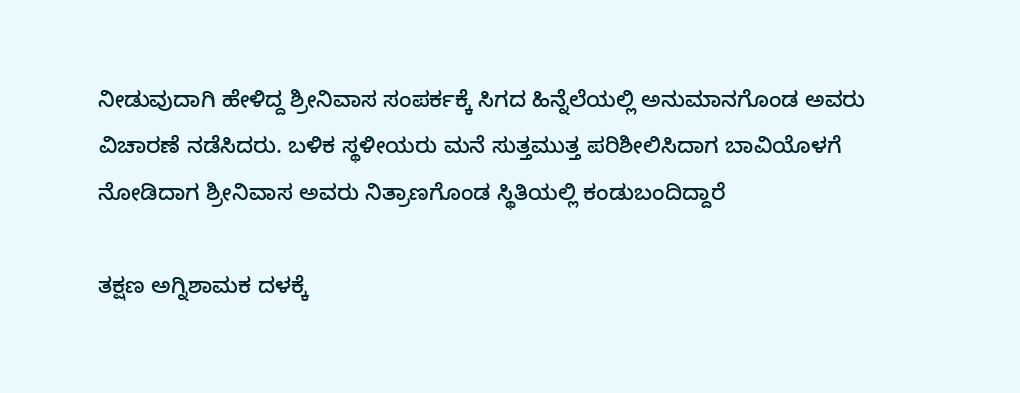ನೀಡುವುದಾಗಿ ಹೇಳಿದ್ದ ಶ್ರೀನಿವಾಸ ಸಂಪರ್ಕಕ್ಕೆ ಸಿಗದ ಹಿನ್ನೆಲೆಯಲ್ಲಿ ಅನುಮಾನಗೊಂಡ ಅವರು ವಿಚಾರಣೆ ನಡೆಸಿದರು. ಬಳಿಕ ಸ್ಥಳೀಯರು ಮನೆ ಸುತ್ತಮುತ್ತ ಪರಿಶೀಲಿಸಿದಾಗ ಬಾವಿಯೊಳಗೆ ನೋಡಿದಾಗ ಶ್ರೀನಿವಾಸ ಅವರು ನಿತ್ರಾಣಗೊಂಡ ಸ್ಥಿತಿಯಲ್ಲಿ ಕಂಡುಬಂದಿದ್ದಾರೆ

ತಕ್ಷಣ ಅಗ್ನಿಶಾಮಕ ದಳಕ್ಕೆ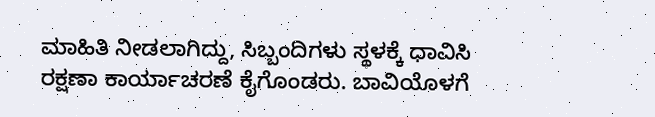ಮಾಹಿತಿ ನೀಡಲಾಗಿದ್ದು, ಸಿಬ್ಬಂದಿಗಳು ಸ್ಥಳಕ್ಕೆ ಧಾವಿಸಿ ರಕ್ಷಣಾ ಕಾರ್ಯಾಚರಣೆ ಕೈಗೊಂಡರು. ಬಾವಿಯೊಳಗೆ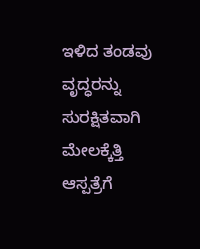ಇಳಿದ ತಂಡವು ವೃದ್ಧರನ್ನು ಸುರಕ್ಷಿತವಾಗಿ ಮೇಲಕ್ಕೆತ್ತಿ ಆಸ್ಪತ್ರೆಗೆ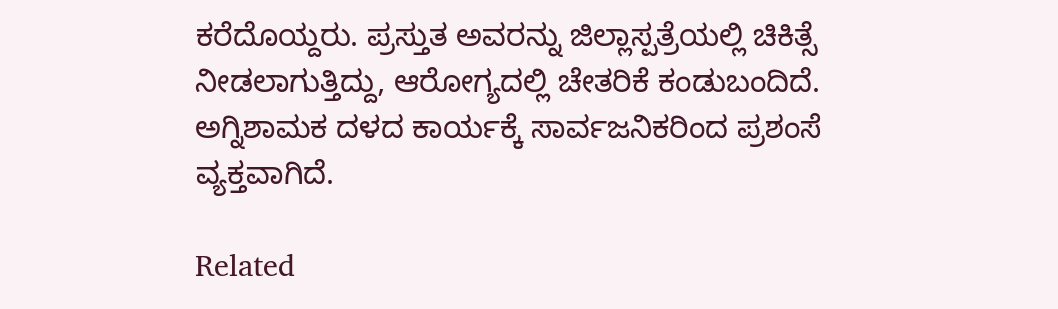ಕರೆದೊಯ್ದರು. ಪ್ರಸ್ತುತ ಅವರನ್ನು ಜಿಲ್ಲಾಸ್ಪತ್ರೆಯಲ್ಲಿ ಚಿಕಿತ್ಸೆ ನೀಡಲಾಗುತ್ತಿದ್ದು, ಆರೋಗ್ಯದಲ್ಲಿ ಚೇತರಿಕೆ ಕಂಡುಬಂದಿದೆ. ಅಗ್ನಿಶಾಮಕ ದಳದ ಕಾರ್ಯಕ್ಕೆ ಸಾರ್ವಜನಿಕರಿಂದ ಪ್ರಶಂಸೆ ವ್ಯಕ್ತವಾಗಿದೆ.

Related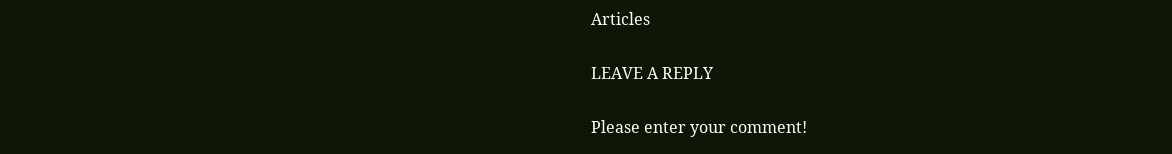Articles

LEAVE A REPLY

Please enter your comment!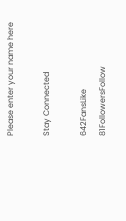Please enter your name here

Stay Connected

642FansLike
81FollowersFollow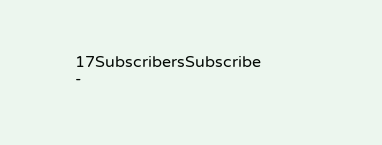17SubscribersSubscribe
-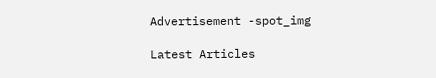Advertisement -spot_img

Latest Articles